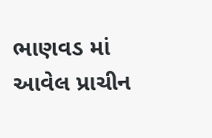ભાણવડ માં આવેલ પ્રાચીન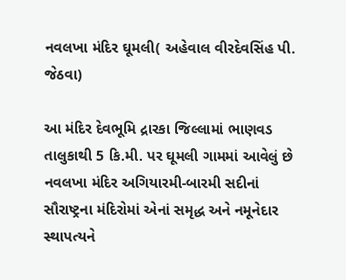નવલખા મંદિર ઘૂમલી( અહેવાલ વીરદેવસિંહ પી. જેઠવા)

આ મંદિર દેવભૂમિ દ્રારકા જિલ્લામાં ભાણવડ તાલુકાથી 5 કિ.મી. પર ઘૂમલી ગામમાં આવેલું છે નવલખા મંદિર અગિયારમી-બારમી સદીનાં સૌરાષ્ટ્રના મંદિરોમાં એનાં સમૃદ્ધ અને નમૂનેદાર સ્થાપત્યને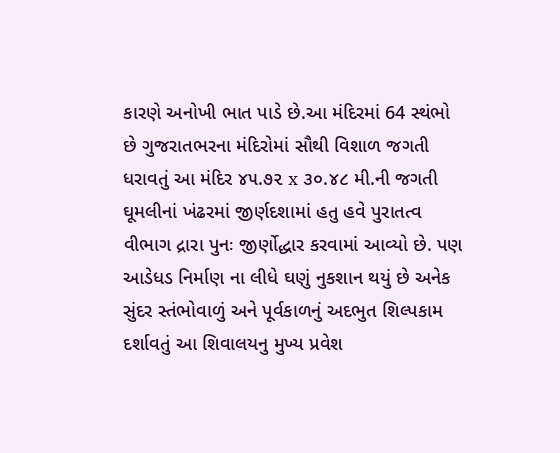કારણે અનોખી ભાત પાડે છે.આ મંદિરમાં 64 સ્થંભો છે ગુજરાતભરના મંદિરોમાં સૌથી વિશાળ જગતી ધરાવતું આ મંદિર ૪૫.૭૨ x ૩૦.૪૮ મી.ની જગતી ઘૂમલીનાં ખંઢરમાં જીર્ણદશામાં હતુ હવે પુરાતત્વ વીભાગ દ્રારા પુનઃ જીર્ણોદ્ધાર કરવામાં આવ્યો છે. પણ આડેધડ નિર્માણ ના લીધે ઘણું નુકશાન થયું છે અનેક સુંદર સ્તંભોવાળું અને પૂર્વકાળનું અદભુત શિલ્પકામ દર્શાવતું આ શિવાલયનુ મુખ્ય પ્રવેશ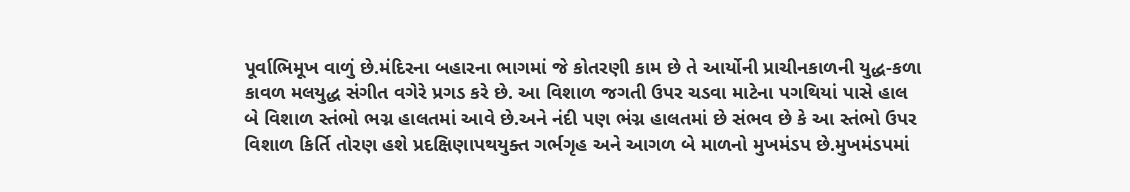પૂર્વાભિમૂખ વાળું છે.મંદિરના બહારના ભાગમાં જે કોતરણી કામ છે તે આર્યોની પ્રાચીનકાળની યુદ્ધ-કળા કાવળ મલયુદ્ધ સંગીત વગેરે પ્રગડ કરે છે. આ વિશાળ જગતી ઉપર ચડવા માટેના પગથિયાં પાસે હાલ બે વિશાળ સ્તંભો ભગ્ન હાલતમાં આવે છે.અને નંદી પણ ભંગ્ન હાલતમાં છે સંભવ છે કે આ સ્તંભો ઉપર વિશાળ કિર્તિ તોરણ હશે પ્રદક્ષિણાપથયુક્ત ગર્ભગૃહ અને આગળ બે માળનો મુખમંડપ છે.મુખમંડપમાં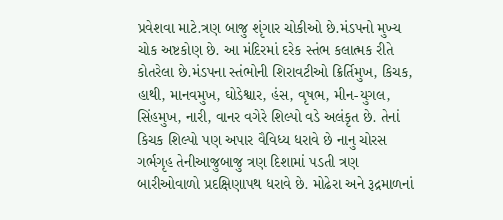પ્રવેશવા માટે.ત્રણ બાજુ શૃંગાર ચોકીઓ છે.મંડપનો મુખ્ય ચોક અષ્ટકોણ છે. આ મંદિરમાં દરેક સ્તંભ કલાત્મક રીતે કોતરેલા છે.મંડપના સ્તંભોની શિરાવટીઓ ક્રિર્તિમુખ, કિચક, હાથી, માનવમુખ, ઘોડેશ્વાર, હંસ, વૃષભ, મીન-યુગલ, સિંહમુખ, નારી, વાનર વગેરે શિલ્પો વડે અલંકૃત છે. તેનાં કિચક શિલ્પો પણ અપાર વૈવિધ્ય ધરાવે છે નાનુ ચોરસ ગર્ભગૃહ તેનીઆજુબાજુ ત્રણ દિશામાં પડતી ત્રણ બારીઓવાળો પ્રદક્ષિણાપથ ધરાવે છે. મોઢેરા અને રૂદ્રમાળનાં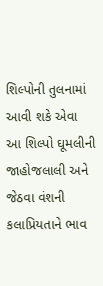શિલ્પોની તુલનામાં આવી શકે એવા આ શિલ્પો ઘૂમલીની જાહોજલાલી અને જેઠવા વંશની કલાપ્રિયતાને ભાવ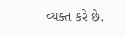વ્યક્ત કરે છે.